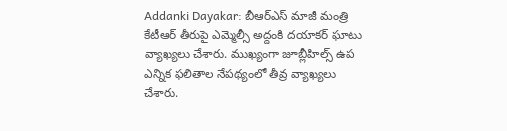Addanki Dayakar: బీఆర్ఎస్ మాజీ మంత్రి కేటీఆర్ తీరుపై ఎమ్మెల్సీ అద్దంకి దయాకర్ ఘాటు వ్యాఖ్యలు చేశారు. ముఖ్యంగా జూబ్లీహిల్స్ ఉప ఎన్నిక ఫలితాల నేపథ్యంలో తీవ్ర వ్యాఖ్యలు చేశారు.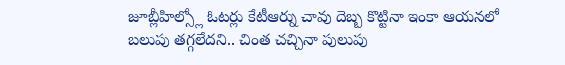జూబ్లీహిల్స్లో ఓటర్లు కేటీఆర్ను చావు దెబ్బ కొట్టినా ఇంకా ఆయనలో బలుపు తగ్గలేదని.. చింత చచ్చినా పులుపు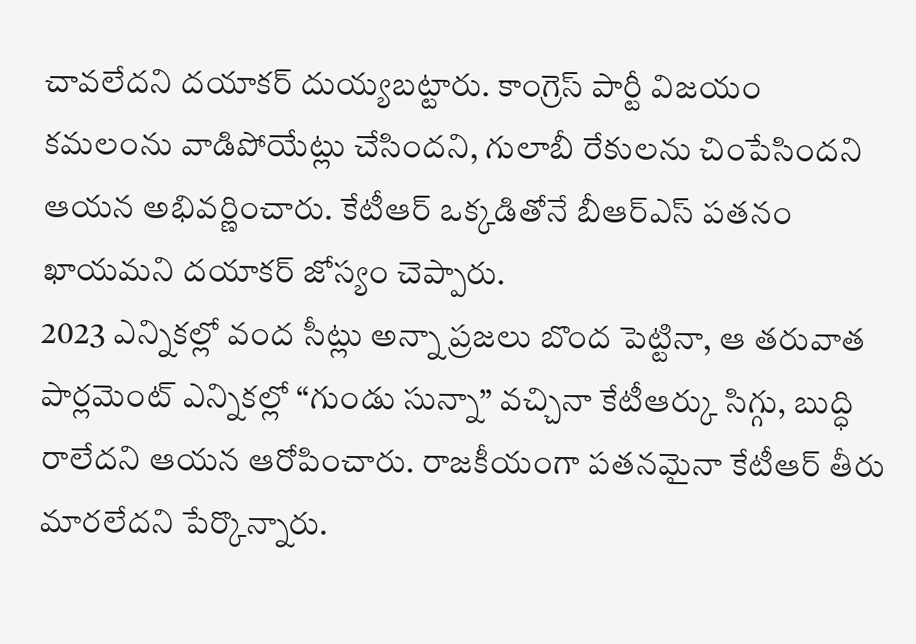చావలేదని దయాకర్ దుయ్యబట్టారు. కాంగ్రెస్ పార్టీ విజయం కమలంను వాడిపోయేట్లు చేసిందని, గులాబీ రేకులను చింపేసిందని ఆయన అభివర్ణించారు. కేటీఆర్ ఒక్కడితోనే బీఆర్ఎస్ పతనం ఖాయమని దయాకర్ జోస్యం చెప్పారు.
2023 ఎన్నికల్లో వంద సీట్లు అన్నా ప్రజలు బొంద పెట్టినా, ఆ తరువాత పార్లమెంట్ ఎన్నికల్లో “గుండు సున్నా” వచ్చినా కేటీఆర్కు సిగ్గు, బుద్ధి రాలేదని ఆయన ఆరోపించారు. రాజకీయంగా పతనమైనా కేటీఆర్ తీరు మారలేదని పేర్కొన్నారు.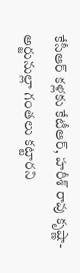కేసీఆర్ కళ్లకు కేటీఆర్, హరీశ్ రావు కృష్ణా-అర్జునుల్లా గంతలు కట్టారని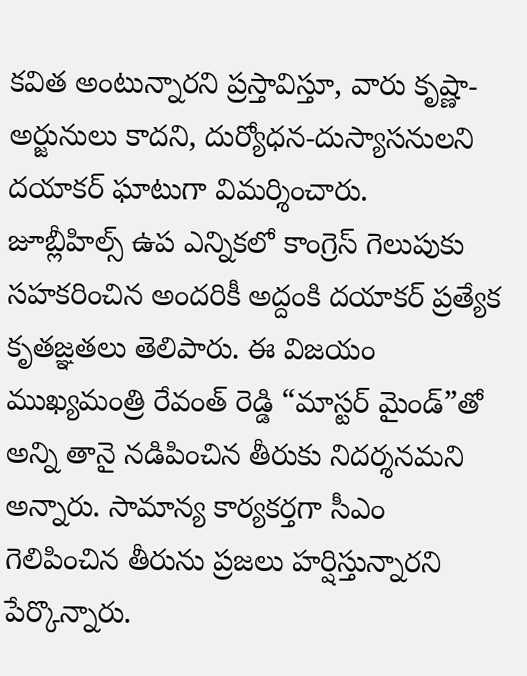కవిత అంటున్నారని ప్రస్తావిస్తూ, వారు కృష్ణా-అర్జునులు కాదని, దుర్యోధన-దుస్యాసనులని దయాకర్ ఘాటుగా విమర్శించారు.
జూబ్లీహిల్స్ ఉప ఎన్నికలో కాంగ్రెస్ గెలుపుకు సహకరించిన అందరికీ అద్దంకి దయాకర్ ప్రత్యేక కృతజ్ఞతలు తెలిపారు. ఈ విజయం ముఖ్యమంత్రి రేవంత్ రెడ్డి “మాస్టర్ మైండ్”తో అన్ని తానై నడిపించిన తీరుకు నిదర్శనమని అన్నారు. సామాన్య కార్యకర్తగా సీఎం గెలిపించిన తీరును ప్రజలు హర్షిస్తున్నారని పేర్కొన్నారు.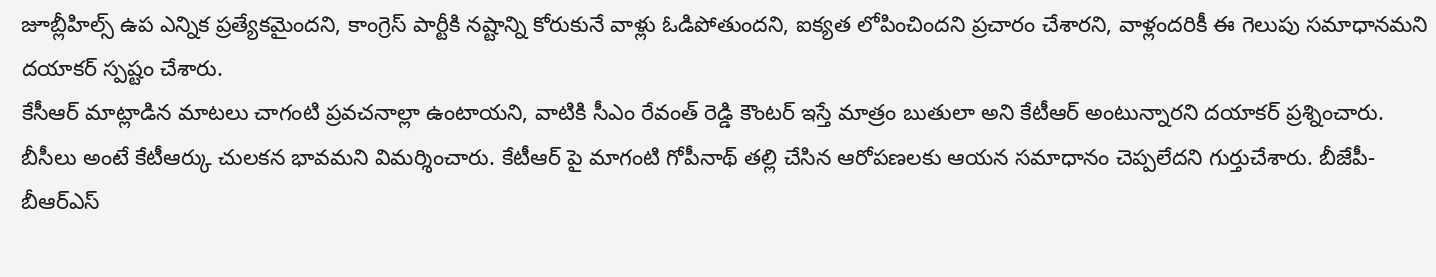జూబ్లీహిల్స్ ఉప ఎన్నిక ప్రత్యేకమైందని, కాంగ్రెస్ పార్టీకి నష్టాన్ని కోరుకునే వాళ్లు ఓడిపోతుందని, ఐక్యత లోపించిందని ప్రచారం చేశారని, వాళ్లందరికీ ఈ గెలుపు సమాధానమని దయాకర్ స్పష్టం చేశారు.
కేసీఆర్ మాట్లాడిన మాటలు చాగంటి ప్రవచనాల్లా ఉంటాయని, వాటికి సీఎం రేవంత్ రెడ్డి కౌంటర్ ఇస్తే మాత్రం బుతులా అని కేటీఆర్ అంటున్నారని దయాకర్ ప్రశ్నించారు. బీసీలు అంటే కేటీఆర్కు చులకన భావమని విమర్శించారు. కేటీఆర్ పై మాగంటి గోపీనాథ్ తల్లి చేసిన ఆరోపణలకు ఆయన సమాధానం చెప్పలేదని గుర్తుచేశారు. బీజేపీ-బీఆర్ఎస్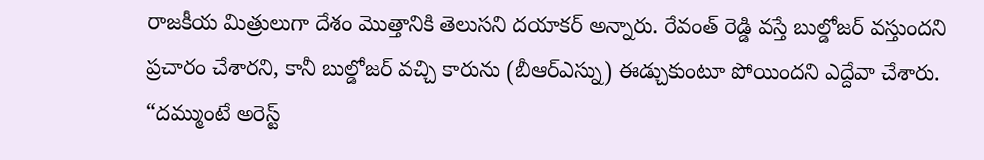రాజకీయ మిత్రులుగా దేశం మొత్తానికి తెలుసని దయాకర్ అన్నారు. రేవంత్ రెడ్డి వస్తే బుల్డోజర్ వస్తుందని ప్రచారం చేశారని, కానీ బుల్డోజర్ వచ్చి కారును (బీఆర్ఎస్ను) ఈడ్చుకుంటూ పోయిందని ఎద్దేవా చేశారు. “దమ్ముంటే అరెస్ట్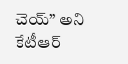చెయ్” అని కేటీఆర్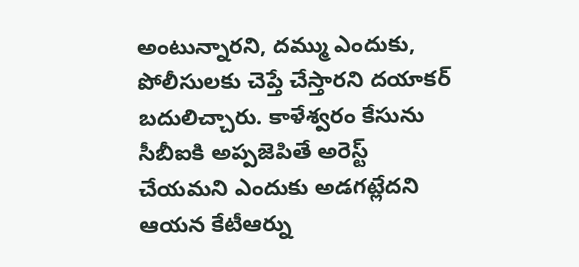అంటున్నారని, దమ్ము ఎందుకు, పోలీసులకు చెప్తే చేస్తారని దయాకర్ బదులిచ్చారు. కాళేశ్వరం కేసును సీబీఐకి అప్పజెపితే అరెస్ట్ చేయమని ఎందుకు అడగట్లేదని ఆయన కేటీఆర్ను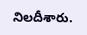నిలదీశారు.